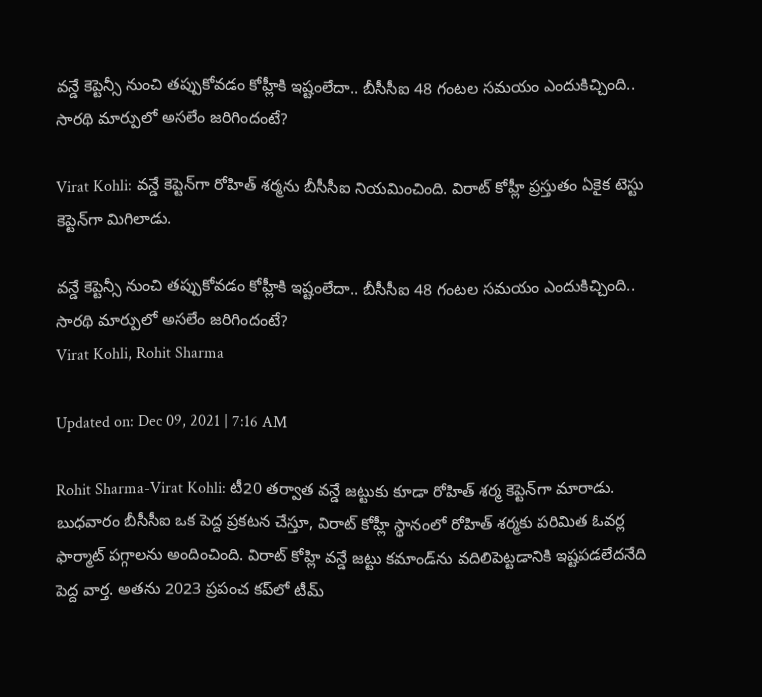వన్డే కెప్టెన్సీ నుంచి తప్పుకోవడం కోహ్లీకి ఇష్టంలేదా.. బీసీసీఐ 48 గంటల సమయం ఎందుకిచ్చింది.. సారథి మార్పులో అసలేం జరిగిందంటే?

Virat Kohli: వన్డే కెప్టెన్‌గా రోహిత్ శర్మను బీసీసీఐ నియమించింది. విరాట్ కోహ్లీ ప్రస్తుతం ఏకైక టెస్టు కెప్టెన్‌గా మిగిలాడు.

వన్డే కెప్టెన్సీ నుంచి తప్పుకోవడం కోహ్లీకి ఇష్టంలేదా.. బీసీసీఐ 48 గంటల సమయం ఎందుకిచ్చింది.. సారథి మార్పులో అసలేం జరిగిందంటే?
Virat Kohli, Rohit Sharma

Updated on: Dec 09, 2021 | 7:16 AM

Rohit Sharma-Virat Kohli: టీ20 తర్వాత వన్డే జట్టుకు కూడా రోహిత్ శర్మ కెప్టెన్‌గా మారాడు. బుధవారం బీసీసీఐ ఒక పెద్ద ప్రకటన చేస్తూ, విరాట్ కోహ్లీ స్థానంలో రోహిత్ శర్మకు పరిమిత ఓవర్ల ఫార్మాట్ పగ్గాలను అందించింది. విరాట్ కోహ్లి వన్డే జట్టు కమాండ్‌ను వదిలిపెట్టడానికి ఇష్టపడలేదనేది పెద్ద వార్త. అతను 2023 ప్రపంచ కప్‌లో టీమ్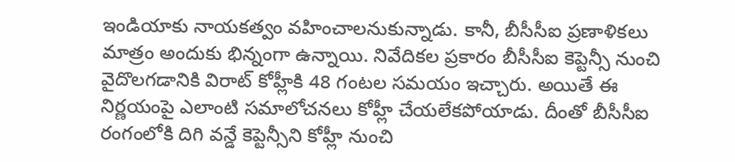ఇండియాకు నాయకత్వం వహించాలనుకున్నాడు. కానీ, బీసీసీఐ ప్రణాళికలు మాత్రం అందుకు భిన్నంగా ఉన్నాయి. నివేదికల ప్రకారం బీసీసీఐ కెప్టెన్సీ నుంచి వైదొలగడానికి విరాట్ కోహ్లీకి 48 గంటల సమయం ఇచ్చారు. అయితే ఈ నిర్ణయంపై ఎలాంటి సమాలోచనలు కోహ్లీ చేయలేకపోయాడు. దీంతో బీసీసీఐ రంగంలోకి దిగి వన్డే కెప్టెన్సీని కోహ్లీ నుంచి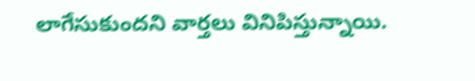లాగేసుకుందని వార్తలు వినిపిస్తున్నాయి.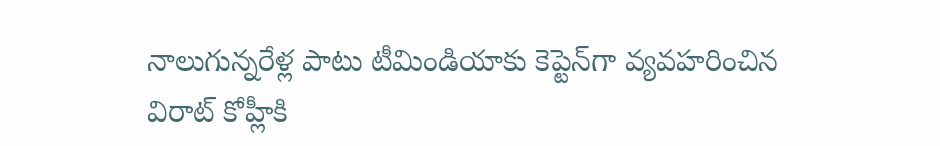నాలుగున్నరేళ్ల పాటు టీమిండియాకు కెప్టెన్‌గా వ్యవహరించిన విరాట్ కోహ్లీకి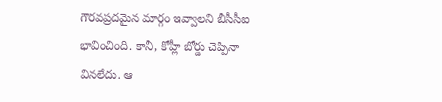గౌరవప్రదమైన మార్గం ఇవ్వాలని బీసీసీఐ భావించింది. కానీ, కోహ్లీ బోర్డు చెప్పినా వినలేదు. ఆ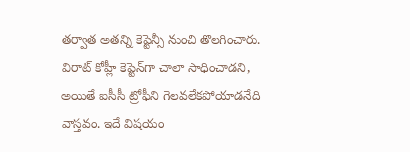తర్వాత అతన్ని కెప్టెన్సీ నుంచి తొలగించారు. విరాట్ కోహ్లీ కెప్టెన్‌గా చాలా సాధించాడని, అయితే ఐసీసీ ట్రోఫీని గెలవలేకపోయాడనేది వాస్తవం. ఇదే విషయం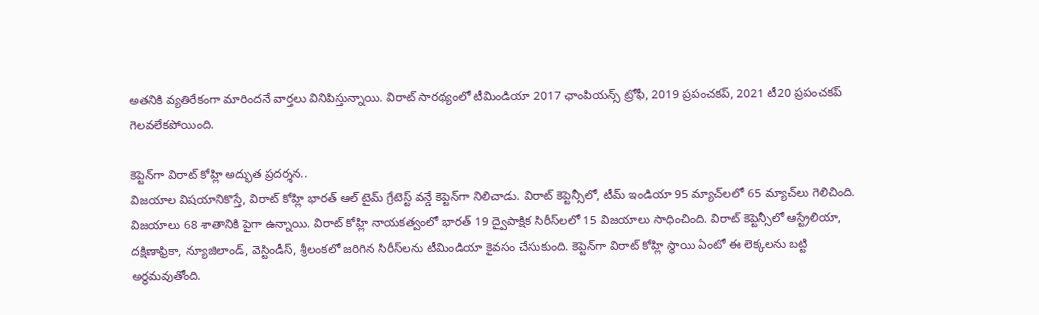అతనికి వ్యతిరేకంగా మారిందనే వార్తలు వినిపిస్తున్నాయి. విరాట్ సారథ్యంలో టీమిండియా 2017 ఛాంపియన్స్ ట్రోఫీ, 2019 ప్రపంచకప్, 2021 టీ20 ప్రపంచకప్ గెలవలేకపోయింది.

కెప్టెన్‌గా విరాట్ కోహ్లి అద్భుత ప్రదర్శన..
విజయాల విషయానికొస్తే, విరాట్ కోహ్లి భారత్ ఆల్ టైమ్ గ్రేటెస్ట్ వన్డే కెప్టెన్‌గా నిలిచాడు. విరాట్ కెప్టెన్సీలో, టీమ్ ఇండియా 95 మ్యాచ్‌లలో 65 మ్యాచ్‌లు గెలిచింది. విజయాలు 68 శాతానికి పైగా ఉన్నాయి. విరాట్ కోహ్లి నాయకత్వంలో భారత్ 19 ద్వైపాక్షిక సిరీస్‌లలో 15 విజయాలు సాధించింది. విరాట్ కెప్టెన్సీలో ఆస్ట్రేలియా, దక్షిణాఫ్రికా, న్యూజిలాండ్, వెస్టిండీస్, శ్రీలంకలో జరిగిన సిరీస్‌లను టీమిండియా కైవసం చేసుకుంది. కెప్టెన్‌గా విరాట్ కోహ్లి స్థాయి ఏంటో ఈ లెక్కలను బట్టి అర్థమవుతోంది.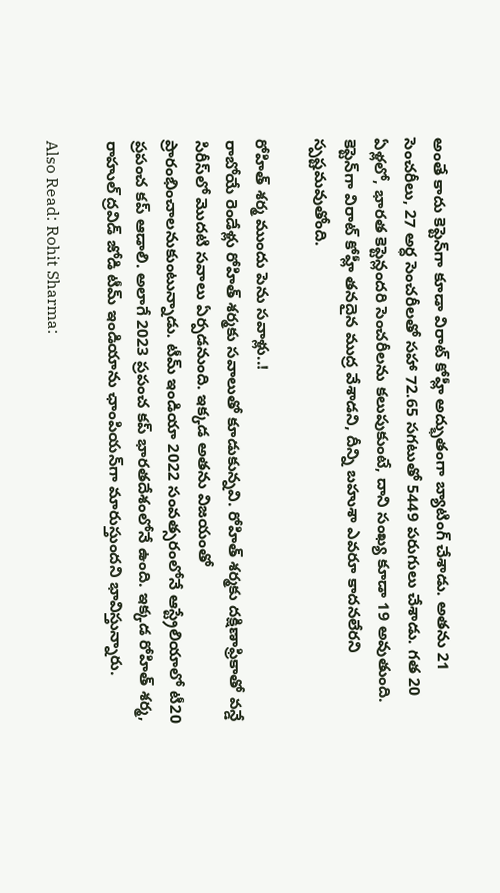అంతే కాదు కెప్టెన్‌గా కూడా విరాట్ కోహ్లీ అద్భుతంగా బ్యాటింగ్ చేశాడు. అతను 21 సెంచరీలు, 27 అర్ధ సెంచరీలతో సహా 72.65 సగటుతో 5449 పరుగులు చేశాడు. గత 20 ఏళ్లలో, భారత కెప్టెన్లందరి సెంచరీలను కలుపుకుంటే, దాని సంఖ్య కూడా 19 అవుతుంది. కెప్టెన్‌గా విరాట్ కోహ్లీ తనదైన ముద్ర వేశాడని, దీన్ని బహుశా ఎవరూ కాదనలేరని స్పష్టమవుతోంది.

రోహిత్ శర్మ ముందు పెను సవాళ్లు..!
రాబోయే రెండేళ్లు రోహిత్ శర్మకు సవాలుతో కూడుకున్నవి. రోహిత్ శర్మకు దక్షిణాఫ్రికాతో వన్డే సిరీస్‌లో మొదటి సవాలు ఏర్పడనుంది. ఇక్కడ అతను విజయంతో ప్రారంభించాలనుకుంటున్నాడు. టీమ్ ఇండియా 2022 సంవత్సరంలోనే ఆస్ట్రేలియాలో టీ20 ప్రపంచ కప్ ఆడాలి. అలాగే 2023 ప్రపంచ కప్ భారతదేశంలోనే ఉంది. ఇక్కడ రోహిత్ శర్మ, రాహుల్ ద్రవిడ్ జోడి టీమ్ ఇండియాను ఛాంపియన్‌గా మారుస్తుందని భావిస్తున్నారు.

Also Read: Rohit Sharma: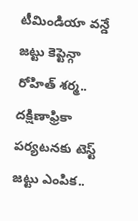టీమిండియా వన్డే జట్టు కెప్టెన్గా రోహిత్ శర్మ.. దక్షిణాఫ్రికా పర్యటనకు టెస్ట్ జట్టు ఎంపిక..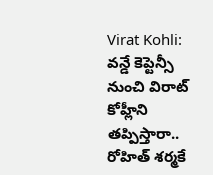Virat Kohli: వన్డే కెప్టెన్సీ నుంచి విరాట్ కోహ్లీని తప్పిస్తారా.. రోహిత్ శర్మకే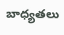బాధ్యతలు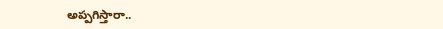అప్పగిస్తారా..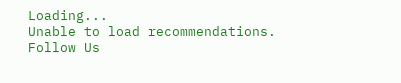Loading...
Unable to load recommendations.
Follow Us